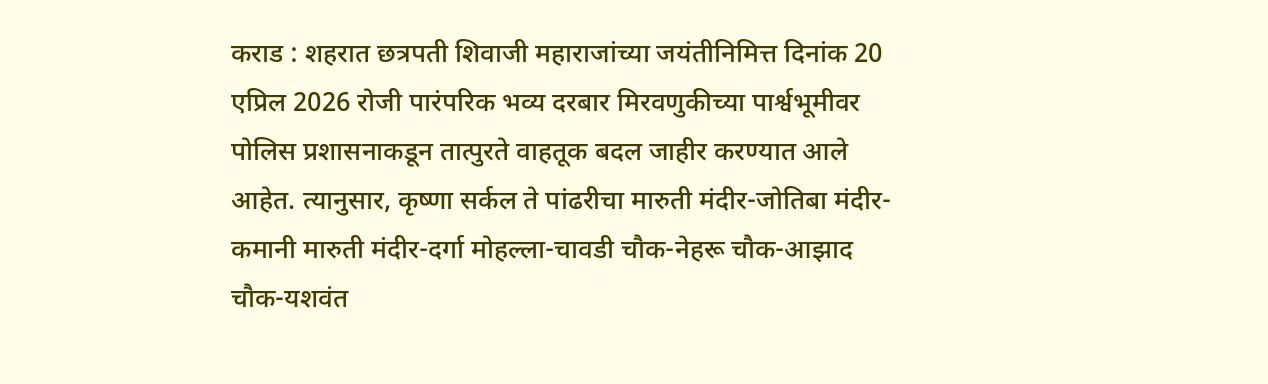कराड : शहरात छत्रपती शिवाजी महाराजांच्या जयंतीनिमित्त दिनांक 20 एप्रिल 2026 रोजी पारंपरिक भव्य दरबार मिरवणुकीच्या पार्श्वभूमीवर पोलिस प्रशासनाकडून तात्पुरते वाहतूक बदल जाहीर करण्यात आले आहेत. त्यानुसार, कृष्णा सर्कल ते पांढरीचा मारुती मंदीर-जोतिबा मंदीर-कमानी मारुती मंदीर-दर्गा मोहल्ला-चावडी चौक-नेहरू चौक-आझाद चौक-यशवंत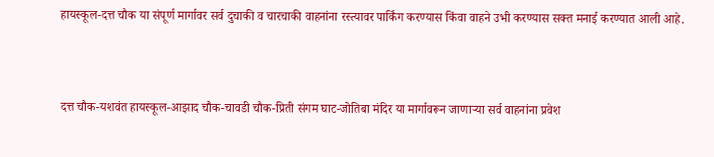हायस्कूल-दत्त चौक या संपूर्ण मार्गावर सर्व दुचाकी व चारचाकी वाहनांना रस्त्यावर पार्किंग करण्यास किंवा वाहने उभी करण्यास सक्त मनाई करण्यात आली आहे.



दत्त चौक-यशवंत हायस्कूल-आझाद चौक-चावडी चौक-प्रिती संगम घाट-जोतिबा मंदिर या मार्गावरून जाणाऱ्या सर्व वाहनांना प्रवेश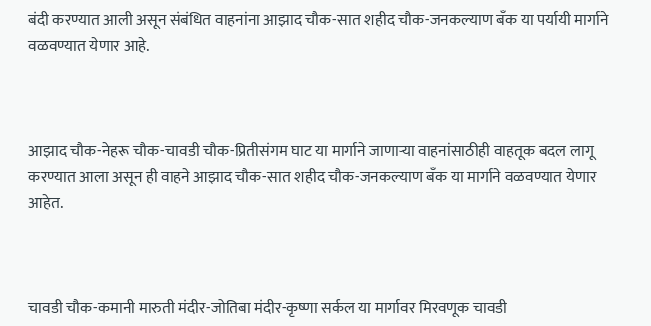बंदी करण्यात आली असून संबंधित वाहनांना आझाद चौक-सात शहीद चौक-जनकल्याण बँक या पर्यायी मार्गाने वळवण्यात येणार आहे.



आझाद चौक-नेहरू चौक-चावडी चौक-प्रितीसंगम घाट या मार्गाने जाणाऱ्या वाहनांसाठीही वाहतूक बदल लागू करण्यात आला असून ही वाहने आझाद चौक-सात शहीद चौक-जनकल्याण बँक या मार्गाने वळवण्यात येणार आहेत.



चावडी चौक-कमानी मारुती मंदीर-जोतिबा मंदीर-कृष्णा सर्कल या मार्गावर मिरवणूक चावडी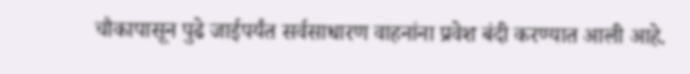चौकापासून पुढे जाईपर्यंत सर्वसाधारण वाहनांना प्रवेश बंदी करण्यात आली आहे.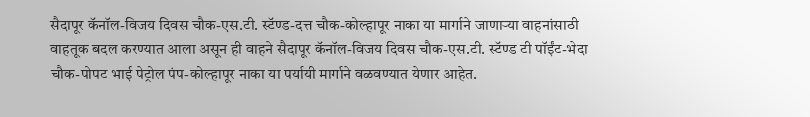सैदापूर कॅनॉल-विजय दिवस चौक-एस.टी. स्टॅण्ड-दत्त चौक-कोल्हापूर नाका या मार्गाने जाणाऱ्या वाहनांसाठी वाहतूक बदल करण्यात आला असून ही वाहने सैदापूर कॅनॉल-विजय दिवस चौक-एस.टी. स्टॅण्ड टी पॉईंट-भेदा चौक-पोपट भाई पेट्रोल पंप-कोल्हापूर नाका या पर्यायी मार्गाने वळवण्यात येणार आहेत.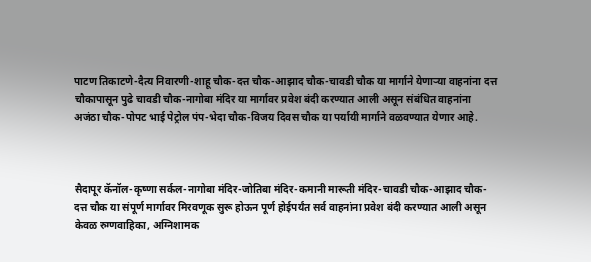पाटण तिकाटणे-दैत्य निवारणी-शाहू चौक-दत्त चौक-आझाद चौक-चावडी चौक या मार्गाने येणाऱ्या वाहनांना दत्त चौकापासून पुढे चावडी चौक-नागोबा मंदिर या मार्गावर प्रवेश बंदी करण्यात आली असून संबंधित वाहनांना अजंठा चौक-पोपट भाई पेट्रोल पंप-भेदा चौक-विजय दिवस चौक या पर्यायी मार्गाने वळवण्यात येणार आहे.



सैदापूर कॅनॉल-कृष्णा सर्कल-नागोबा मंदिर-जोतिबा मंदिर-कमानी मारूती मंदिर-चावडी चौक-आझाद चौक-दत्त चौक या संपूर्ण मार्गावर मिरवणूक सुरू होऊन पूर्ण होईपर्यंत सर्व वाहनांना प्रवेश बंदी करण्यात आली असून केवळ रुग्णवाहिका, अग्निशामक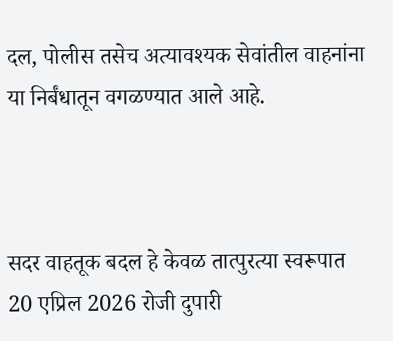दल, पोलीस तसेच अत्यावश्यक सेवांतील वाहनांना या निर्बंधातून वगळण्यात आले आहे.



सदर वाहतूक बदल हे केवळ तात्पुरत्या स्वरूपात 20 एप्रिल 2026 रोजी दुपारी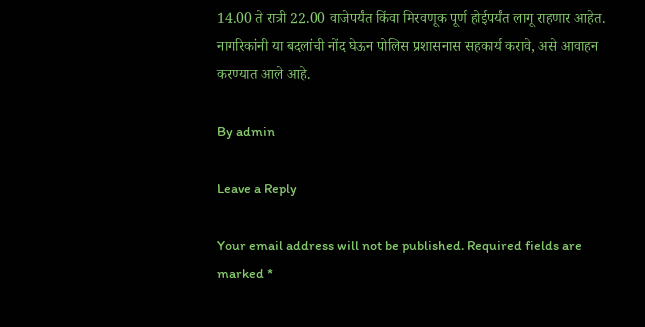14.00 ते रात्री 22.00 वाजेपर्यंत किंवा मिरवणूक पूर्ण होईपर्यंत लागू राहणार आहेत. नागरिकांनी या बदलांची नोंद घेऊन पोलिस प्रशासनास सहकार्य करावे, असे आवाहन करण्यात आले आहे.

By admin

Leave a Reply

Your email address will not be published. Required fields are marked *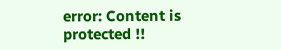error: Content is protected !!